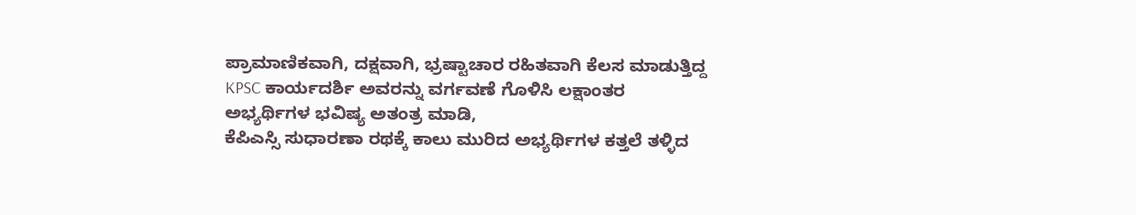ಪ್ರಾಮಾಣಿಕವಾಗಿ, ದಕ್ಷವಾಗಿ, ಭ್ರಷ್ಟಾಚಾರ ರಹಿತವಾಗಿ ಕೆಲಸ ಮಾಡುತ್ತಿದ್ದ KPSC ಕಾರ್ಯದರ್ಶಿ ಅವರನ್ನು ವರ್ಗವಣೆ ಗೊಳಿಸಿ ಲಕ್ಷಾಂತರ ಅಭ್ಯರ್ಥಿಗಳ ಭವಿಷ್ಯ ಅತಂತ್ರ ಮಾಡಿ,
ಕೆಪಿಎಸ್ಸಿ ಸುಧಾರಣಾ ರಥಕ್ಕೆ ಕಾಲು ಮುರಿದ ಅಭ್ಯರ್ಥಿಗಳ ಕತ್ತಲೆ ತಳ್ಳಿದ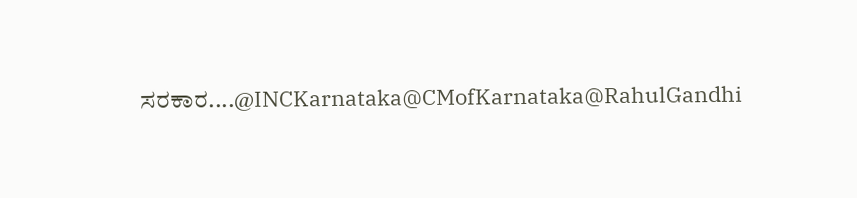ಸರಕಾರ....@INCKarnataka@CMofKarnataka@RahulGandhi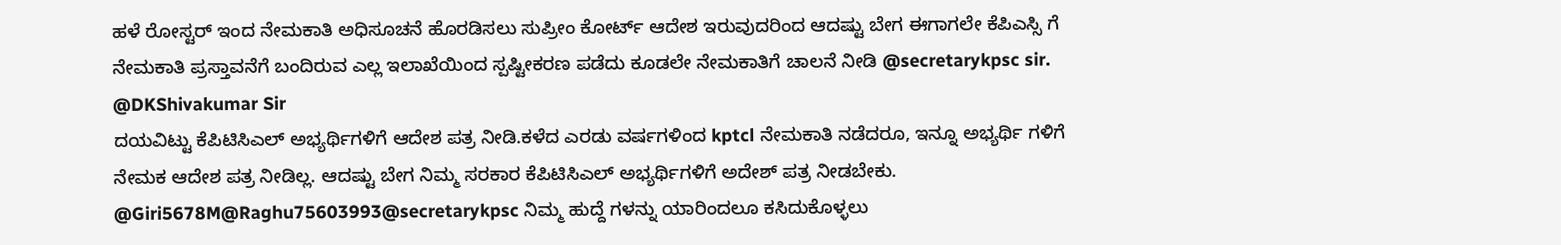ಹಳೆ ರೋಸ್ಟರ್ ಇಂದ ನೇಮಕಾತಿ ಅಧಿಸೂಚನೆ ಹೊರಡಿಸಲು ಸುಪ್ರೀಂ ಕೋರ್ಟ್ ಆದೇಶ ಇರುವುದರಿಂದ ಆದಷ್ಟು ಬೇಗ ಈಗಾಗಲೇ ಕೆಪಿಎಸ್ಸಿ ಗೆ ನೇಮಕಾತಿ ಪ್ರಸ್ತಾವನೆಗೆ ಬಂದಿರುವ ಎಲ್ಲ ಇಲಾಖೆಯಿಂದ ಸ್ಪಷ್ಟೀಕರಣ ಪಡೆದು ಕೂಡಲೇ ನೇಮಕಾತಿಗೆ ಚಾಲನೆ ನೀಡಿ @secretarykpsc sir.
@DKShivakumar Sir
ದಯವಿಟ್ಟು ಕೆಪಿಟಿಸಿಎಲ್ ಅಭ್ಯರ್ಥಿಗಳಿಗೆ ಆದೇಶ ಪತ್ರ ನೀಡಿ.ಕಳೆದ ಎರಡು ವರ್ಷಗಳಿಂದ kptcl ನೇಮಕಾತಿ ನಡೆದರೂ, ಇನ್ನೂ ಅಭ್ಯರ್ಥಿ ಗಳಿಗೆ ನೇಮಕ ಆದೇಶ ಪತ್ರ ನೀಡಿಲ್ಲ. ಆದಷ್ಟು ಬೇಗ ನಿಮ್ಮ ಸರಕಾರ ಕೆಪಿಟಿಸಿಎಲ್ ಅಭ್ಯರ್ಥಿಗಳಿಗೆ ಅದೇಶ್ ಪತ್ರ ನೀಡಬೇಕು.
@Giri5678M@Raghu75603993@secretarykpsc ನಿಮ್ಮ ಹುದ್ದೆ ಗಳನ್ನು ಯಾರಿಂದಲೂ ಕಸಿದುಕೊಳ್ಳಲು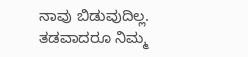ನಾವು ಬಿಡುವುದಿಲ್ಲ. ತಡವಾದರೂ ನಿಮ್ಮ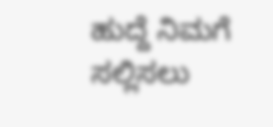ಹುದ್ದೆ ನಿಮಗೆ ಸಲ್ಲಿಸಲು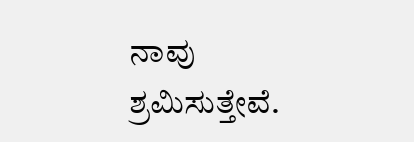ನಾವು ಶ್ರಮಿಸುತ್ತೇವೆ.